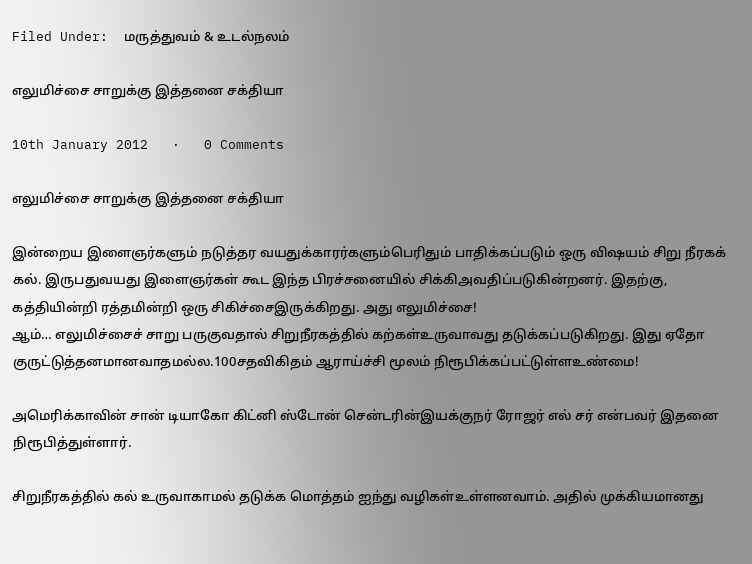Filed Under:  மருத்துவம் & உடல்நலம்

எலுமிச்சை சாறுக்கு இத்தனை சக்தியா

10th January 2012   ·   0 Comments

எலுமிச்சை சாறுக்கு இத்தனை சக்தியா

இன்றைய இளைஞர்களும் நடுத்தர வயதுக்காரர்களும்பெரிதும் பாதிக்கப்படும் ஒரு விஷயம் சிறு நீரகக் கல். இருபதுவயது இளைஞர்கள் கூட இந்த பிரச்சனையில் சிக்கிஅவதிப்படுகின்றனர். இதற்கு, கத்தியின்றி ரத்தமின்றி ஒரு சிகிச்சைஇருக்கிறது. அது எலுமிச்சை!
ஆம்… எலுமிச்சைச் சாறு பருகுவதால் சிறுநீரகத்தில் கற்கள்உருவாவது தடுக்கப்படுகிறது. இது ஏதோ குருட்டுத்தனமானவாதமல்ல.100சதவிகிதம் ஆராய்ச்சி மூலம் நிரூபிக்கப்பட்டுள்ளஉண்மை!

அமெரிக்காவின் சான் டியாகோ கிட்னி ஸ்டோன் சென்டரின்இயக்குநர் ரோஜர் எல் சர் என்பவர் இதனை நிரூபித்துள்ளார்.

சிறுநீரகத்தில் கல் உருவாகாமல் தடுக்க மொத்தம் ஐந்து வழிகள்உள்ளனவாம். அதில் முக்கியமானது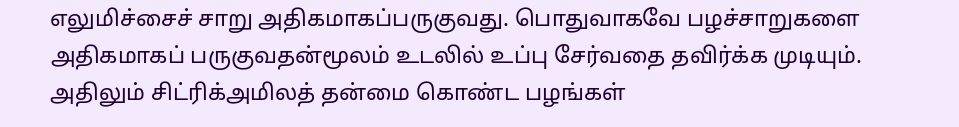எலுமிச்சைச் சாறு அதிகமாகப்பருகுவது. பொதுவாகவே பழச்சாறுகளை அதிகமாகப் பருகுவதன்மூலம் உடலில் உப்பு சேர்வதை தவிர்க்க முடியும். அதிலும் சிட்ரிக்அமிலத் தன்மை கொண்ட பழங்கள்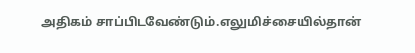அதிகம் சாப்பிடவேண்டும்.எலுமிச்சையில்தான்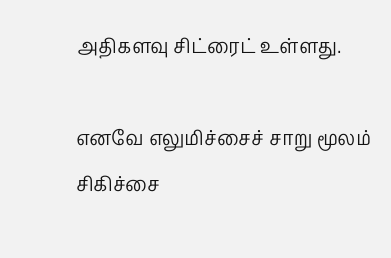அதிகளவு சிட்ரைட் உள்ளது.

எனவே எலுமிச்சைச் சாறு மூலம் சிகிச்சை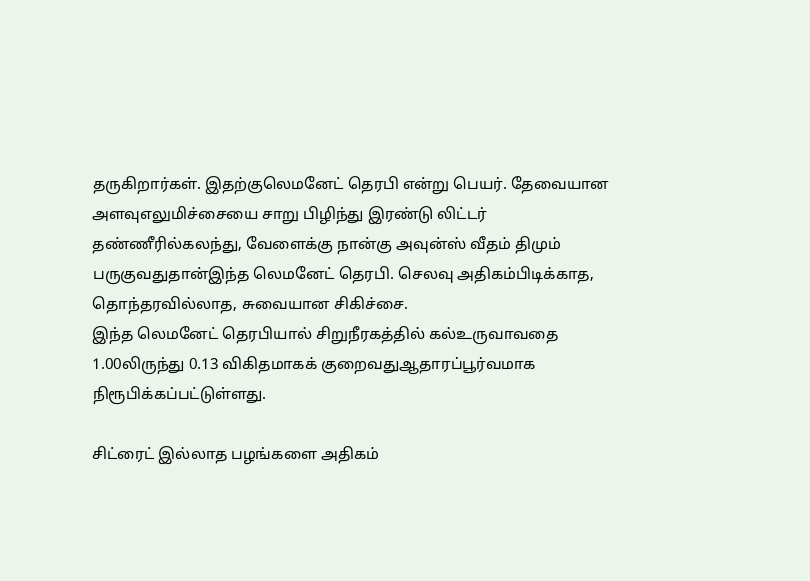தருகிறார்கள். இதற்குலெமனேட் தெரபி என்று பெயர். தேவையான அளவுஎலுமிச்சையை சாறு பிழிந்து இரண்டு லிட்டர் தண்ணீரில்கலந்து, வேளைக்கு நான்கு அவுன்ஸ் வீதம் திமும் பருகுவதுதான்இந்த லெமனேட் தெரபி. செலவு அதிகம்பிடிக்காத, தொந்தரவில்லாத, சுவையான சிகிச்சை.
இந்த லெமனேட் தெரபியால் சிறுநீரகத்தில் கல்உருவாவதை 1.00லிருந்து 0.13 விகிதமாகக் குறைவதுஆதாரப்பூர்வமாக நிரூபிக்கப்பட்டுள்ளது.

சிட்ரைட் இல்லாத பழங்களை அதிகம்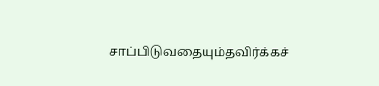சாப்பிடுவதையும்தவிர்க்கச்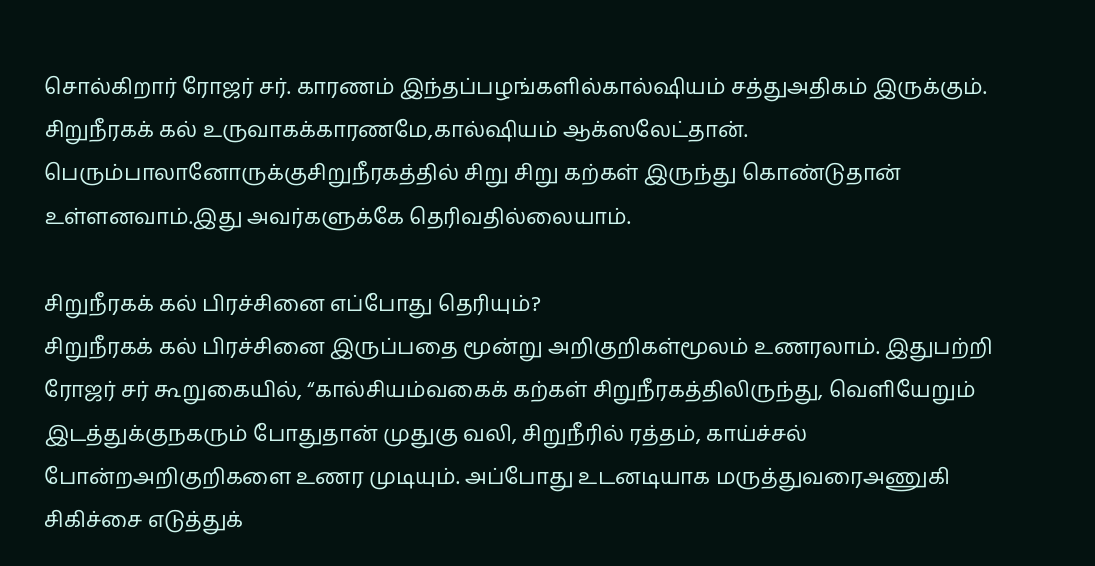சொல்கிறார் ரோஜர் சர். காரணம் இந்தப்பழங்களில்கால்ஷியம் சத்துஅதிகம் இருக்கும். சிறுநீரகக் கல் உருவாகக்காரணமே,கால்ஷியம் ஆக்ஸலேட்தான். பெரும்பாலானோருக்குசிறுநீரகத்தில் சிறு சிறு கற்கள் இருந்து கொண்டுதான் உள்ளனவாம்.இது அவர்களுக்கே தெரிவதில்லையாம்.

சிறுநீரகக் கல் பிரச்சினை எப்போது தெரியும்?
சிறுநீரகக் கல் பிரச்சினை இருப்பதை மூன்று அறிகுறிகள்மூலம் உணரலாம். இதுபற்றி ரோஜர் சர் கூறுகையில், “கால்சியம்வகைக் கற்கள் சிறுநீரகத்திலிருந்து, வெளியேறும் இடத்துக்குநகரும் போதுதான் முதுகு வலி, சிறுநீரில் ரத்தம், காய்ச்சல் போன்றஅறிகுறிகளை உணர முடியும். அப்போது உடனடியாக மருத்துவரைஅணுகி சிகிச்சை எடுத்துக்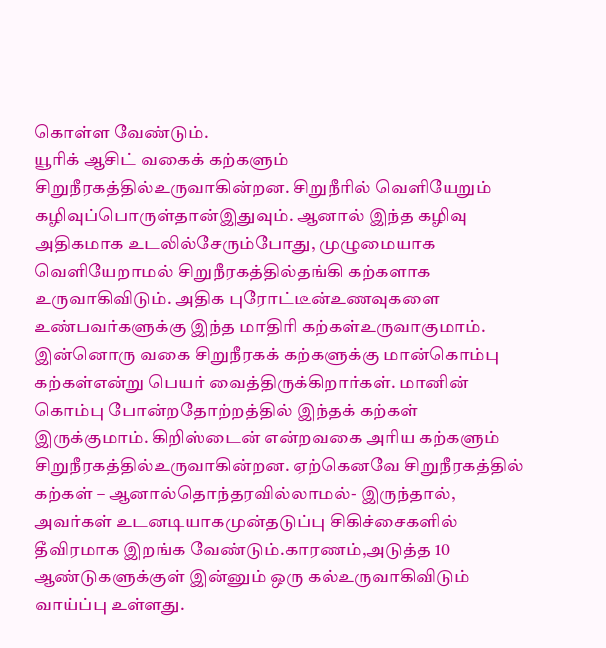கொள்ள வேண்டும்.
யூரிக் ஆசிட் வகைக் கற்களும் சிறுநீரகத்தில்உருவாகின்றன. சிறுநீரில் வெளியேறும் கழிவுப்பொருள்தான்இதுவும். ஆனால் இந்த கழிவு அதிகமாக உடலில்சேரும்போது, முழுமையாக வெளியேறாமல் சிறுநீரகத்தில்தங்கி கற்களாக உருவாகிவிடும். அதிக புரோட்டீன்உணவுகளை உண்பவர்களுக்கு இந்த மாதிரி கற்கள்உருவாகுமாம்.
இன்னொரு வகை சிறுநீரகக் கற்களுக்கு மான்கொம்பு கற்கள்என்று பெயர் வைத்திருக்கிறார்கள். மானின் கொம்பு போன்றதோற்றத்தில் இந்தக் கற்கள் இருக்குமாம். கிறிஸ்டைன் என்றவகை அரிய கற்களும் சிறுநீரகத்தில்உருவாகின்றன. ஏற்கெனவே சிறுநீரகத்தில் கற்கள் – ஆனால்தொந்தரவில்லாமல்- இருந்தால், அவர்கள் உடனடியாகமுன்தடுப்பு சிகிச்சைகளில் தீவிரமாக இறங்க வேண்டும்.காரணம்,அடுத்த 10 ஆண்டுகளுக்குள் இன்னும் ஒரு கல்உருவாகிவிடும் வாய்ப்பு உள்ளது.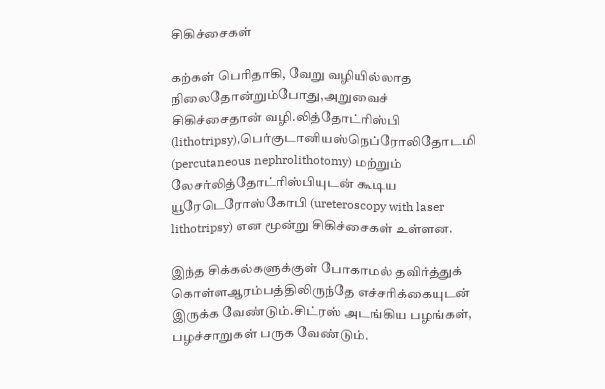சிகிச்சைகள்

கற்கள் பெரிதாகி, வேறு வழியில்லாத நிலைதோன்றும்போது,அறுவைச் சிகிச்சைதான் வழி.லித்தோட்ரிஸ்பி (lithotripsy),பெர்குடானியஸ்நெப்ரோலிதோடமி (percutaneous nephrolithotomy) மற்றும் லேசர்லித்தோட்ரிஸ்பியுடன் கூடிய யூரேடெரோஸ்கோபி (ureteroscopy with laser lithotripsy) என மூன்று சிகிச்சைகள் உள்ளன.

இந்த சிக்கல்களுக்குள் போகாமல் தவிர்த்துக் கொள்ளஆரம்பத்திலிருந்தே எச்சரிக்கையுடன் இருக்க வேண்டும்.சிட்ரஸ் அடங்கிய பழங்கள், பழச்சாறுகள் பருக வேண்டும்.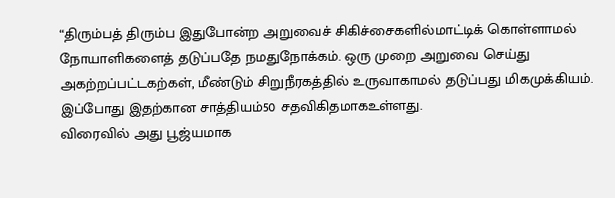“திரும்பத் திரும்ப இதுபோன்ற அறுவைச் சிகிச்சைகளில்மாட்டிக் கொள்ளாமல் நோயாளிகளைத் தடுப்பதே நமதுநோக்கம். ஒரு முறை அறுவை செய்து அகற்றப்பட்டகற்கள், மீண்டும் சிறுநீரகத்தில் உருவாகாமல் தடுப்பது மிகமுக்கியம். இப்போது இதற்கான சாத்தியம்50 சதவிகிதமாகஉள்ளது.
விரைவில் அது பூஜ்யமாக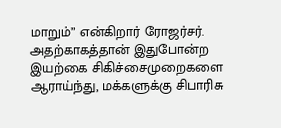மாறும்” என்கிறார் ரோஜர்சர். அதற்காகத்தான் இதுபோன்ற இயற்கை சிகிச்சைமுறைகளை ஆராய்ந்து, மக்களுக்கு சிபாரிசு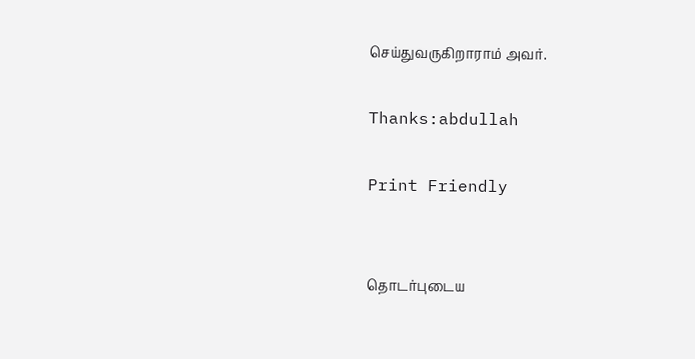செய்துவருகிறாராம் அவர்.

Thanks:abdullah

Print Friendly


தொடர்புடைய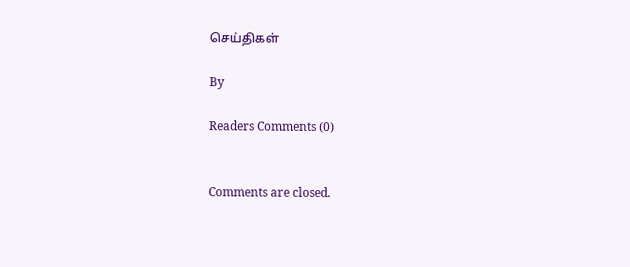செய்திகள்

By

Readers Comments (0)


Comments are closed.